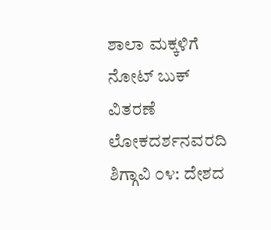ಶಾಲಾ ಮಕ್ಕಳಿಗೆ ನೋಟ್ ಬುಕ್ ವಿತರಣೆ
ಲೋಕದರ್ಶನವರದಿ
ಶಿಗ್ಗಾವಿ ೦೪: ದೇಶದ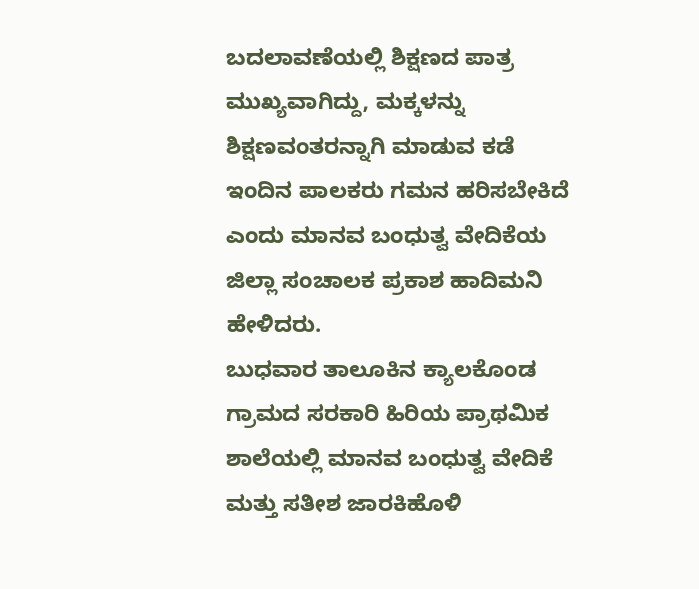ಬದಲಾವಣೆಯಲ್ಲಿ ಶಿಕ್ಷಣದ ಪಾತ್ರ ಮುಖ್ಯವಾಗಿದ್ದು, ಮಕ್ಕಳನ್ನು ಶಿಕ್ಷಣವಂತರನ್ನಾಗಿ ಮಾಡುವ ಕಡೆ ಇಂದಿನ ಪಾಲಕರು ಗಮನ ಹರಿಸಬೇಕಿದೆ ಎಂದು ಮಾನವ ಬಂಧುತ್ವ ವೇದಿಕೆಯ ಜಿಲ್ಲಾ ಸಂಚಾಲಕ ಪ್ರಕಾಶ ಹಾದಿಮನಿ ಹೇಳಿದರು.
ಬುಧವಾರ ತಾಲೂಕಿನ ಕ್ಯಾಲಕೊಂಡ ಗ್ರಾಮದ ಸರಕಾರಿ ಹಿರಿಯ ಪ್ರಾಥಮಿಕ ಶಾಲೆಯಲ್ಲಿ ಮಾನವ ಬಂಧುತ್ವ ವೇದಿಕೆ ಮತ್ತು ಸತೀಶ ಜಾರಕಿಹೊಳಿ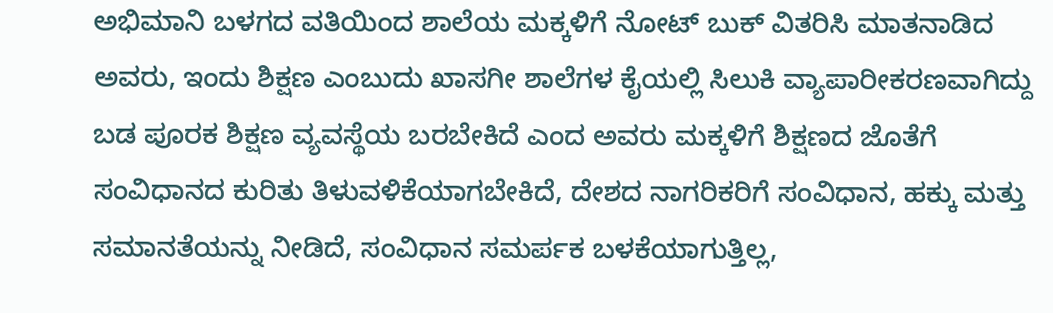ಅಭಿಮಾನಿ ಬಳಗದ ವತಿಯಿಂದ ಶಾಲೆಯ ಮಕ್ಕಳಿಗೆ ನೋಟ್ ಬುಕ್ ವಿತರಿಸಿ ಮಾತನಾಡಿದ ಅವರು, ಇಂದು ಶಿಕ್ಷಣ ಎಂಬುದು ಖಾಸಗೀ ಶಾಲೆಗಳ ಕೈಯಲ್ಲಿ ಸಿಲುಕಿ ವ್ಯಾಪಾರೀಕರಣವಾಗಿದ್ದು ಬಡ ಪೂರಕ ಶಿಕ್ಷಣ ವ್ಯವಸ್ಥೆಯ ಬರಬೇಕಿದೆ ಎಂದ ಅವರು ಮಕ್ಕಳಿಗೆ ಶಿಕ್ಷಣದ ಜೊತೆಗೆ ಸಂವಿಧಾನದ ಕುರಿತು ತಿಳುವಳಿಕೆಯಾಗಬೇಕಿದೆ, ದೇಶದ ನಾಗರಿಕರಿಗೆ ಸಂವಿಧಾನ, ಹಕ್ಕು ಮತ್ತು ಸಮಾನತೆಯನ್ನು ನೀಡಿದೆ, ಸಂವಿಧಾನ ಸಮರ್ಪಕ ಬಳಕೆಯಾಗುತ್ತಿಲ್ಲ,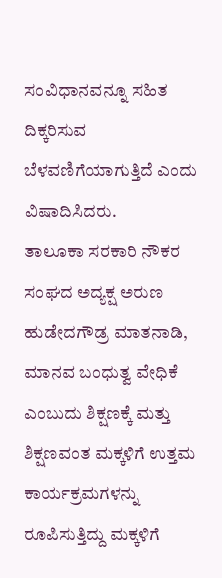ಸಂವಿಧಾನವನ್ನೂ ಸಹಿತ ದಿಕ್ಕರಿಸುವ ಬೆಳವಣಿಗೆಯಾಗುತ್ತಿದೆ ಎಂದು ವಿಷಾದಿಸಿದರು.
ತಾಲೂಕಾ ಸರಕಾರಿ ನೌಕರ ಸಂಘದ ಅದ್ಯಕ್ಷ ಅರುಣ ಹುಡೇದಗೌಡ್ರ ಮಾತನಾಡಿ, ಮಾನವ ಬಂಧುತ್ವ ವೇಧಿಕೆ ಎಂಬುದು ಶಿಕ್ಷಣಕ್ಕೆ ಮತ್ತು ಶಿಕ್ಷಣವಂತ ಮಕ್ಕಳಿಗೆ ಉತ್ತಮ ಕಾರ್ಯಕ್ರಮಗಳನ್ನು ರೂಪಿಸುತ್ತಿದ್ದು ಮಕ್ಕಳಿಗೆ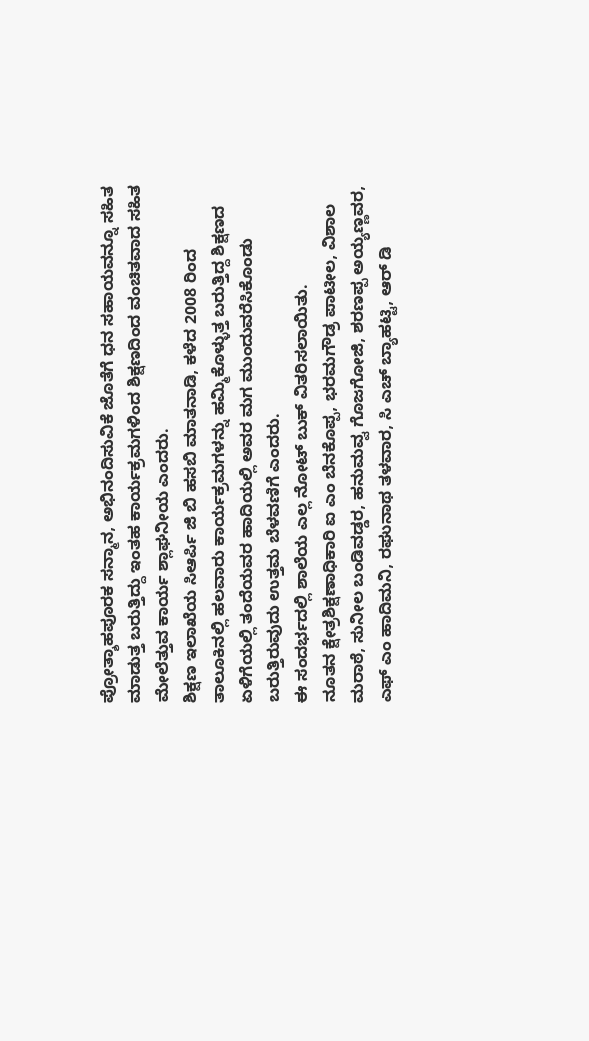ಪ್ರೋತ್ಶಾಹಪೂರಕ ಸನ್ಮಾನ, ಅಭಿನಂದಿಸುವಿಕೆ ಜೊತೆಗೆ ಧನ ಸಹಾಯವನ್ನೂ ಸಹಿತ ಮಾಡುತ್ತ ಬರುತ್ತಿದ್ದು ಇಂತಹ ಕಾರ್ಯಕ್ರಮಗಳಿಂದ ಶಿಕ್ಷಣದಿಂದ ವಂಚಿತವಾದ ಸಹಿತ ಮೇಲೆತ್ತುವ ಕಾರ್ಯ ಶ್ಲಾಘನೀಯ ಎಂದರು.
ಶಿಕ್ಷಣ ಇಲಾಖೆಯ ಸಿಆರ್ಪಿ ಜಿ ಬಿ ಹಸಬಿ ಮಾತನಾಡಿ, ಕಳೆದ 2008 ರಿಂದ ತಾಲೂಕಿನಲ್ಲಿ ಹಲವಾರು ಕಾರ್ಯಕ್ರಮಗಳನ್ನು ಹಮ್ಮಿಕೊಳ್ಳುತ್ತ ಬರುತ್ತಿದ್ದ ಶಿಕ್ಷಣದ ಏಳಿಗೆಯಲ್ಲಿ ತಂದೆಯವರ ಹಾದಿಯಲ್ಲಿ ಅವರ ಮಗ ಮುಂದುವರೆಸಿಕೊಂಡು ಬರುತ್ತಿರುವುದು ಉತ್ತಮ ಬೆಳವಣಿಗೆ ಎಂದರು.
ಈ ಸಂದರ್ಭದಲ್ಲಿ ಶಾಲೆಯ ಎಲ್ಲ ನೋಟ್ ಬುಕ್ ವಿತರಿಸಲಾಯಿತು.
ನೂತನ ಕ್ಷೇತ್ರಶಿಕ್ಷಣಾಧಿಕಾರಿ ಐ ಎಂ ಬೆನಕೊಪ್ಪ, ಭರಮಗೌಡ್ರ ಪಾಟೀಲ, ವಿಶಾಲ ಮರಾಠೆ, ಸುನೀಲ ಬಂಡಿವಡ್ಡರ, ಹನುಮವ್ವ ಗೊಜಗೋಜಿ, ಶರಣಪ್ಪ ಅಯ್ಯಣ್ಣವರ, ಎಫ್ ಎಂ ಹಾದಿಮನಿ, ರಘುನಾಥ ತಳವಾರ, ಸಿ ಎಚ್ ಬ್ಯಾಹಟ್ಟಿ, ಆರ್ ಡಿ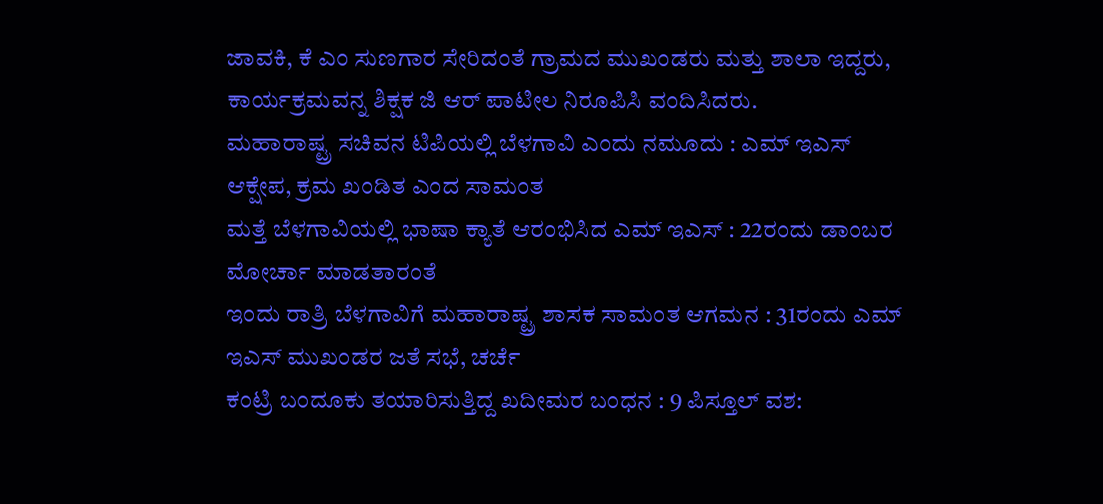ಜಾವಕಿ, ಕೆ ಎಂ ಸುಣಗಾರ ಸೇರಿದಂತೆ ಗ್ರಾಮದ ಮುಖಂಡರು ಮತ್ತು ಶಾಲಾ ಇದ್ದರು, ಕಾರ್ಯಕ್ರಮವನ್ನ ಶಿಕ್ಷಕ ಜಿ ಆರ್ ಪಾಟೀಲ ನಿರೂಪಿಸಿ ವಂದಿಸಿದರು.
ಮಹಾರಾಷ್ಟ್ರ ಸಚಿವನ ಟಿಪಿಯಲ್ಲಿ ಬೆಳಗಾವಿ ಎಂದು ನಮೂದು : ಎಮ್ ಇಎಸ್ ಆಕ್ಷೇಪ, ಕ್ರಮ ಖಂಡಿತ ಎಂದ ಸಾಮಂತ
ಮತ್ತೆ ಬೆಳಗಾವಿಯಲ್ಲಿ ಭಾಷಾ ಕ್ಯಾತೆ ಆರಂಭಿಸಿದ ಎಮ್ ಇಎಸ್ : 22ರಂದು ಡಾಂಬರ ಮೋರ್ಚಾ ಮಾಡತಾರಂತೆ
ಇಂದು ರಾತ್ರಿ ಬೆಳಗಾವಿಗೆ ಮಹಾರಾಷ್ಟ್ರ ಶಾಸಕ ಸಾಮಂತ ಆಗಮನ : 31ರಂದು ಎಮ್ ಇಎಸ್ ಮುಖಂಡರ ಜತೆ ಸಭೆ, ಚರ್ಚೆ
ಕಂಟ್ರಿ ಬಂದೂಕು ತಯಾರಿಸುತ್ತಿದ್ದ ಖದೀಮರ ಬಂಧನ : 9 ಪಿಸ್ತೂಲ್ ವಶ: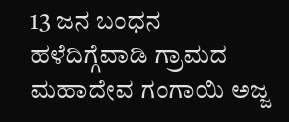13 ಜನ ಬಂಧನ
ಹಳೆದಿಗ್ಗೆವಾಡಿ ಗ್ರಾಮದ ಮಹಾದೇವ ಗಂಗಾಯಿ ಅಜ್ಜ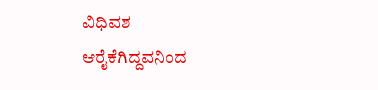ವಿಧಿವಶ
ಆರೈಕೆಗಿದ್ದವನಿಂದ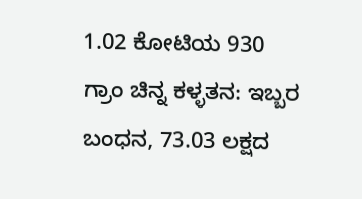1.02 ಕೋಟಿಯ 930 ಗ್ರಾಂ ಚಿನ್ನ ಕಳ್ಳತನ: ಇಬ್ಬರ ಬಂಧನ, 73.03 ಲಕ್ಷದ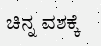ಚಿನ್ನ ವಶಕ್ಕೆ